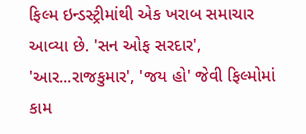ફિલ્મ ઇન્ડસ્ટ્રીમાંથી એક ખરાબ સમાચાર આવ્યા છે. 'સન ઓફ સરદાર', 'આર...રાજકુમાર', 'જય હો' જેવી ફિલ્મોમાં કામ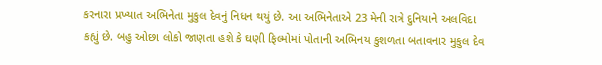કરનારા પ્રખ્યાત અભિનેતા મુકુલ દેવનું નિધન થયું છે. આ અભિનેતાએ 23 મેની રાત્રે દુનિયાને અલવિદા કહ્યું છે. બહુ ઓછા લોકો જાણતા હશે કે ઘણી ફિલ્મોમાં પોતાની અભિનય કુશળતા બતાવનાર મુકુલ દેવ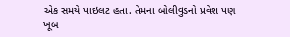એક સમયે પાઇલટ હતા. તેમના બોલીવુડનો પ્રવેશ પણ ખૂબ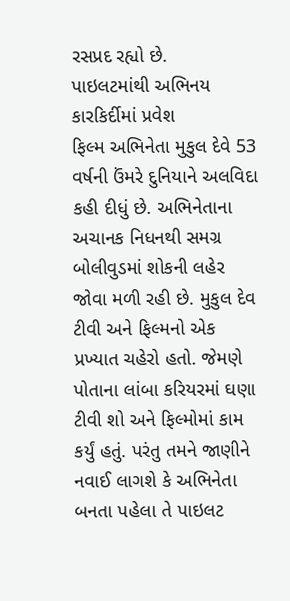રસપ્રદ રહ્યો છે.
પાઇલટમાંથી અભિનય કારકિર્દીમાં પ્રવેશ
ફિલ્મ અભિનેતા મુકુલ દેવે 53 વર્ષની ઉંમરે દુનિયાને અલવિદા કહી દીધું છે. અભિનેતાના અચાનક નિધનથી સમગ્ર બોલીવુડમાં શોકની લહેર જોવા મળી રહી છે. મુકુલ દેવ ટીવી અને ફિલ્મનો એક પ્રખ્યાત ચહેરો હતો. જેમણે પોતાના લાંબા કરિયરમાં ઘણા ટીવી શો અને ફિલ્મોમાં કામ કર્યું હતું. પરંતુ તમને જાણીને નવાઈ લાગશે કે અભિનેતા બનતા પહેલા તે પાઇલટ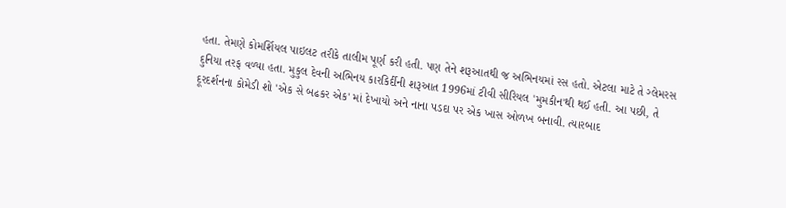હતા. તેમણે કોમર્શિયલ પાઇલટ તરીકે તાલીમ પૂર્ણ કરી હતી. પણ તેને શરૂઆતથી જ અભિનયમાં રસ હતો. એટલા માટે તે ગ્લેમરસ દુનિયા તરફ વળ્યા હતા. મુકુલ દેવની અભિનય કારકિર્દીની શરૂઆત 1996માં ટીવી સીરિયલ 'મુમકીન'થી થઈ હતી. આ પછી, તે દૂરદર્શનના કોમેડી શો 'એક સે બઢકર એક' માં દેખાયો અને નાના પડદા પર એક ખાસ ઓળખ બનાવી. ત્યારબાદ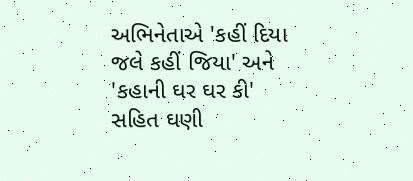અભિનેતાએ 'કહીં દિયા જલે કહીં જિયા' અને 'કહાની ઘર ઘર કી' સહિત ઘણી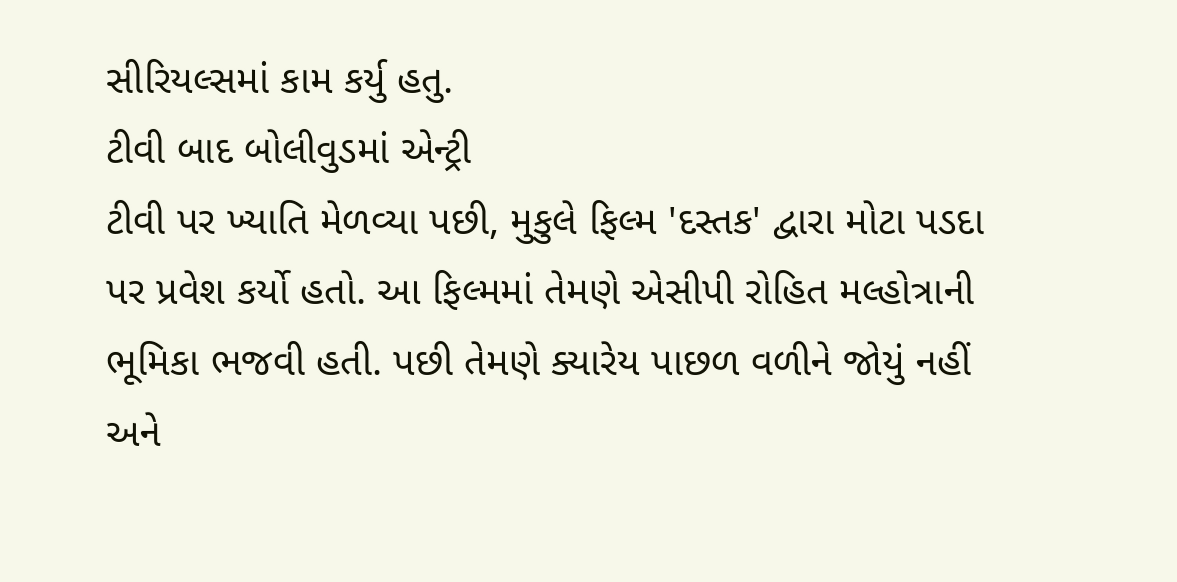સીરિયલ્સમાં કામ કર્યુ હતુ.
ટીવી બાદ બોલીવુડમાં એન્ટ્રી
ટીવી પર ખ્યાતિ મેળવ્યા પછી, મુકુલે ફિલ્મ 'દસ્તક' દ્વારા મોટા પડદા પર પ્રવેશ કર્યો હતો. આ ફિલ્મમાં તેમણે એસીપી રોહિત મલ્હોત્રાની ભૂમિકા ભજવી હતી. પછી તેમણે ક્યારેય પાછળ વળીને જોયું નહીં અને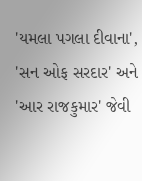'યમલા પગલા દીવાના', 'સન ઓફ સરદાર' અને 'આર રાજકુમાર' જેવી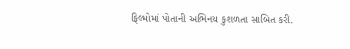ફિલ્મોમાં પોતાની અભિનય કુશળતા સાબિત કરી.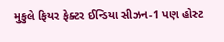મુકુલે ફિયર ફેક્ટર ઈન્ડિયા સીઝન-1 પણ હોસ્ટ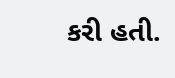કરી હતી.